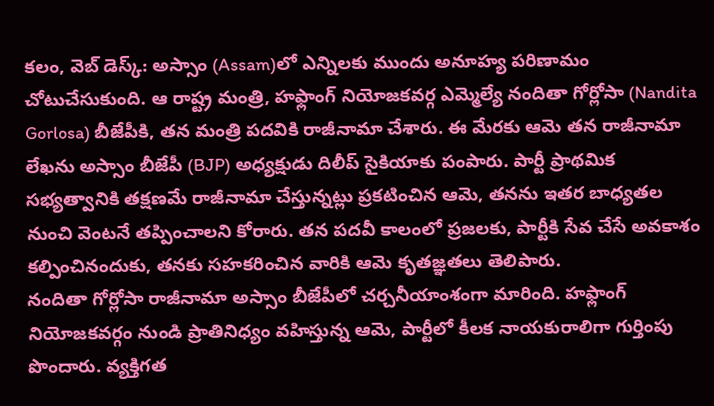కలం, వెబ్ డెస్క్: అస్సాం (Assam)లో ఎన్నిలకు ముందు అనూహ్య పరిణామం చోటుచేసుకుంది. ఆ రాష్ట్ర మంత్రి, హఫ్లాంగ్ నియోజకవర్గ ఎమ్మెల్యే నందితా గోర్లోసా (Nandita Gorlosa) బీజేపీకి, తన మంత్రి పదవికి రాజీనామా చేశారు. ఈ మేరకు ఆమె తన రాజీనామా లేఖను అస్సాం బీజేపీ (BJP) అధ్యక్షుడు దిలీప్ సైకియాకు పంపారు. పార్టీ ప్రాథమిక సభ్యత్వానికి తక్షణమే రాజీనామా చేస్తున్నట్లు ప్రకటించిన ఆమె, తనను ఇతర బాధ్యతల నుంచి వెంటనే తప్పించాలని కోరారు. తన పదవీ కాలంలో ప్రజలకు, పార్టీకి సేవ చేసే అవకాశం కల్పించినందుకు, తనకు సహకరించిన వారికి ఆమె కృతజ్ఞతలు తెలిపారు.
నందితా గోర్లోసా రాజీనామా అస్సాం బీజేపీలో చర్చనీయాంశంగా మారింది. హఫ్లాంగ్ నియోజకవర్గం నుండి ప్రాతినిధ్యం వహిస్తున్న ఆమె, పార్టీలో కీలక నాయకురాలిగా గుర్తింపు పొందారు. వ్యక్తిగత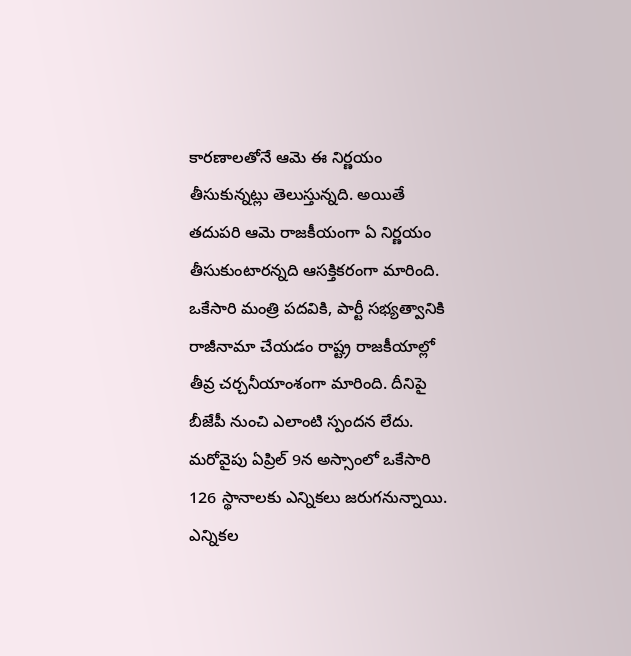కారణాలతోనే ఆమె ఈ నిర్ణయం తీసుకున్నట్లు తెలుస్తున్నది. అయితే తదుపరి ఆమె రాజకీయంగా ఏ నిర్ణయం తీసుకుంటారన్నది ఆసక్తికరంగా మారింది. ఒకేసారి మంత్రి పదవికి, పార్టీ సభ్యత్వానికి రాజీనామా చేయడం రాష్ట్ర రాజకీయాల్లో తీవ్ర చర్చనీయాంశంగా మారింది. దీనిపై బీజేపీ నుంచి ఎలాంటి స్పందన లేదు. మరోవైపు ఏప్రిల్ 9న అస్సాంలో ఒకేసారి 126 స్థానాలకు ఎన్నికలు జరుగనున్నాయి. ఎన్నికల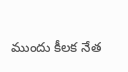ముందు కీలక నేత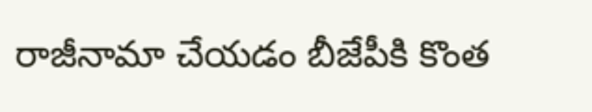రాజీనామా చేయడం బీజేపీకి కొంత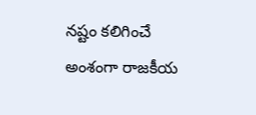నష్టం కలిగించే అంశంగా రాజకీయ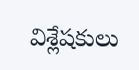విశ్లేషకులు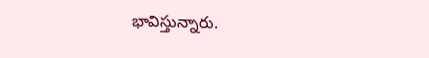భావిస్తున్నారు.